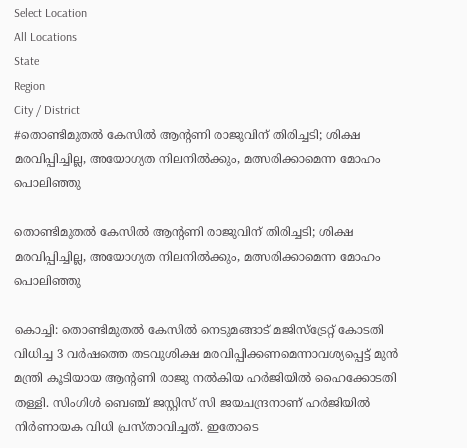Select Location
All Locations
State
Region
City / District
#തൊണ്ടിമുതൽ കേസിൽ ആൻ്റണി രാജുവിന് തിരിച്ചടി; ശിക്ഷ മരവിപ്പിച്ചില്ല, അയോഗ്യത നിലനിൽക്കും, മത്സരിക്കാമെന്ന മോഹം പൊലിഞ്ഞു

തൊണ്ടിമുതൽ കേസിൽ ആൻ്റണി രാജുവിന് തിരിച്ചടി; ശിക്ഷ മരവിപ്പിച്ചില്ല, അയോഗ്യത നിലനിൽക്കും, മത്സരിക്കാമെന്ന മോഹം പൊലിഞ്ഞു

കൊച്ചി: തൊണ്ടിമുതൽ കേസിൽ നെടുമങ്ങാട് മജിസ്ട്രേറ്റ് കോടതി വിധിച്ച 3 വർഷത്തെ തടവുശിക്ഷ മരവിപ്പിക്കണമെന്നാവശ്യപ്പെട്ട് മുൻ മന്ത്രി കൂടിയായ ആൻ്റണി രാജു നൽകിയ ഹർജിയിൽ ഹൈക്കോടതി തള്ളി. സിംഗിൾ ബെഞ്ച് ജസ്റ്റിസ് സി ജയചന്ദ്രനാണ് ഹർജിയിൽ നിർണായക വിധി പ്രസ്താവിച്ചത്. ഇതോടെ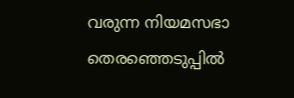വരുന്ന നിയമസഭാ തെരഞ്ഞെടുപ്പിൽ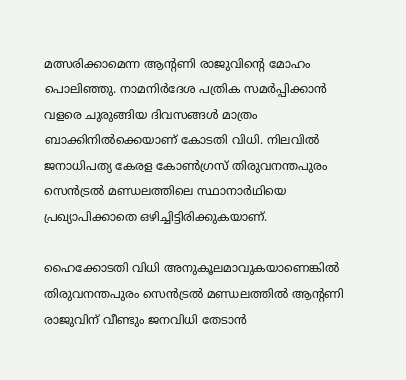മത്സരിക്കാമെന്ന ആൻ്റണി രാജുവിന്റെ മോഹം പൊലിഞ്ഞു. നാമനിർദേശ പത്രിക സമർപ്പിക്കാൻ വളരെ ചുരുങ്ങിയ ദിവസങ്ങൾ മാത്രം ബാക്കിനിൽക്കെയാണ് കോടതി വിധി. നിലവിൽ ജനാധിപത്യ കേരള കോൺഗ്രസ് തിരുവനന്തപുരം സെൻട്രൽ മണ്ഡലത്തിലെ സ്ഥാനാർഥിയെ പ്രഖ്യാപിക്കാതെ ഒഴിച്ചിട്ടിരിക്കുകയാണ്.

ഹൈക്കോടതി വിധി അനുകൂലമാവുകയാണെങ്കിൽ തിരുവനന്തപുരം സെൻട്രൽ മണ്ഡലത്തിൽ ആൻ്റണി രാജുവിന് വീണ്ടും ജനവിധി തേടാൻ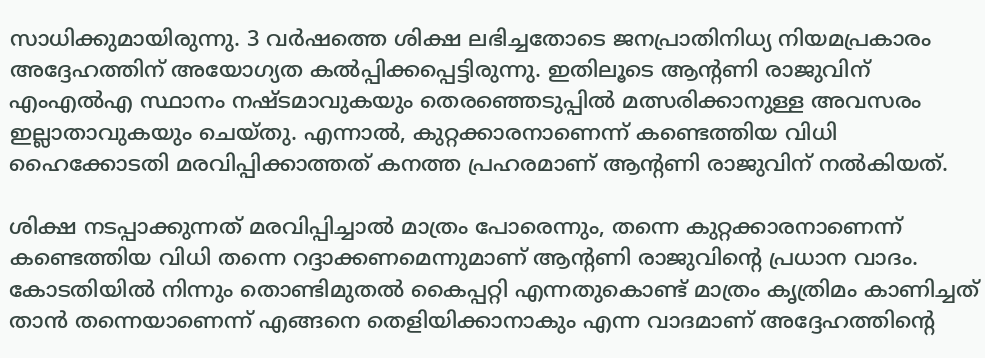സാധിക്കുമായിരുന്നു. 3 വർഷത്തെ ശിക്ഷ ലഭിച്ചതോടെ ജനപ്രാതിനിധ്യ നിയമപ്രകാരം അദ്ദേഹത്തിന് അയോഗ്യത കൽപ്പിക്കപ്പെട്ടിരുന്നു. ഇതിലൂടെ ആൻ്റണി രാജുവിന് എംഎൽഎ സ്ഥാനം നഷ്ടമാവുകയും തെരഞ്ഞെടുപ്പിൽ മത്സരിക്കാനുള്ള അവസരം ഇല്ലാതാവുകയും ചെയ്തു. എന്നാൽ, കുറ്റക്കാരനാണെന്ന് കണ്ടെത്തിയ വിധി ഹൈക്കോടതി മരവിപ്പിക്കാത്തത് കനത്ത പ്രഹരമാണ് ആൻ്റണി രാജുവിന് നൽകിയത്.

ശിക്ഷ നടപ്പാക്കുന്നത് മരവിപ്പിച്ചാൽ മാത്രം പോരെന്നും, തന്നെ കുറ്റക്കാരനാണെന്ന് കണ്ടെത്തിയ വിധി തന്നെ റദ്ദാക്കണമെന്നുമാണ് ആൻ്റണി രാജുവിന്റെ പ്രധാന വാദം. കോടതിയിൽ നിന്നും തൊണ്ടിമുതൽ കൈപ്പറ്റി എന്നതുകൊണ്ട് മാത്രം കൃത്രിമം കാണിച്ചത് താൻ തന്നെയാണെന്ന് എങ്ങനെ തെളിയിക്കാനാകും എന്ന വാദമാണ് അദ്ദേഹത്തിന്റെ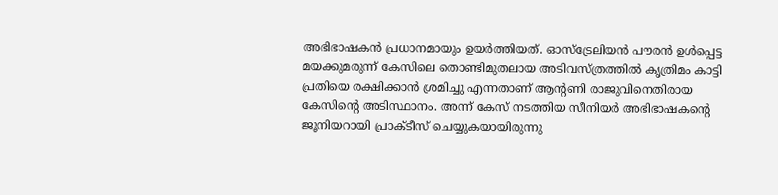അഭിഭാഷകൻ പ്രധാനമായും ഉയർത്തിയത്. ഓസ്ട്രേലിയൻ പൗരൻ ഉൾപ്പെട്ട മയക്കുമരുന്ന് കേസിലെ തൊണ്ടിമുതലായ അടിവസ്ത്രത്തിൽ കൃത്രിമം കാട്ടി പ്രതിയെ രക്ഷിക്കാൻ ശ്രമിച്ചു എന്നതാണ് ആൻ്റണി രാജുവിനെതിരായ കേസിന്റെ അടിസ്ഥാനം. അന്ന് കേസ് നടത്തിയ സീനിയർ അഭിഭാഷകന്റെ ജൂനിയറായി പ്രാക്ടീസ് ചെയ്യുകയായിരുന്നു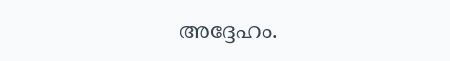അദ്ദേഹം.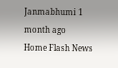Janmabhumi 1 month ago
Home Flash News